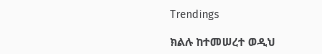Trendings

ክልሉ ከተመሠረተ ወዲህ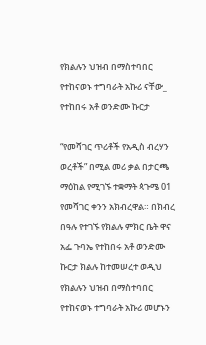የክልሉን ህዝብ በማስተባበር የተከናወኑ ተግባራት አኩሪ ናቸው_ የተከበሩ አቶ ወንድሙ ኩርታ

“የመሻገር ጥሪቶች የአዲስ ብረሃን ወረቶች” በሚል መሪ ቃል በታርጫ ማዕከል የሚገኙ ተቋማት ጳጉሜ 01 የመሻገር ቀንን አክብረዋል። በክብረ በዓሉ የተገኙ የክልሉ ምክር ቤት ዋና አፌ ጉባኤ የተከበሩ አቶ ወንድሙ ኩርታ ክልሉ ከተመሠረተ ወዲህ የክልሉን ህዝብ በማስተባበር የተከናወኑ ተግባራት አኩሪ መሆኑን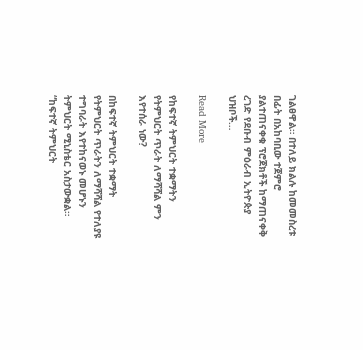ገልፀዋል። በተለይ ክልሉ ከመመስረቱ በፊት በአከባቢው ተጀምሮ ያልተጠናቀቁ ፕሮጀክቶች ከማጠናቀቅ ረገድ የደቡብ ምዕራብ ኢትዮጵያ ህዝቦች…

Read More

የከፍተኛ ትምህርት ተቋማትን የትምህርት ጥራት ለማሻሻል ምን እየተሰራ ነው?

በከፍተኛ ትምህርት ተቋማት የትምህርት ጥራትን ለማሻሻል የተለያዩ ተግባራት እየተከናወኑ መሆኑን ትምህርት ሚኒስቴር አስታውቋል። “ከፍተኛ ትምህርት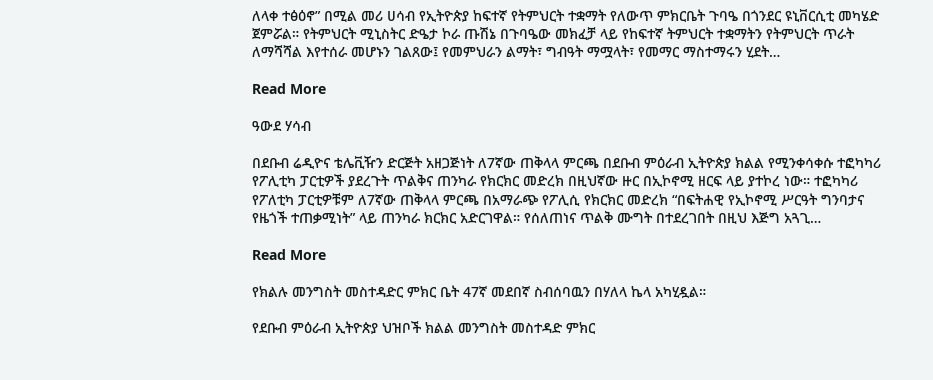ለላቀ ተፅዕኖ” በሚል መሪ ሀሳብ የኢትዮጵያ ከፍተኛ የትምህርት ተቋማት የለውጥ ምክርቤት ጉባዔ በጎንደር ዩኒቨርሲቲ መካሄድ ጀምሯል። የትምህርት ሚኒስትር ድዔታ ኮራ ጡሽኔ በጉባዔው መክፈቻ ላይ የከፍተኛ ትምህርት ተቋማትን የትምህርት ጥራት ለማሻሻል እየተሰራ መሆኑን ገልጸው፤ የመምህራን ልማት፣ ግብዓት ማሟላት፣ የመማር ማስተማሩን ሂደት…

Read More

ዓውደ ሃሳብ

በደቡብ ሬዲዮና ቴሌቪዥን ድርጅት አዘጋጅነት ለ7ኛው ጠቅላላ ምርጫ በደቡብ ምዕራብ ኢትዮጵያ ክልል የሚንቀሳቀሱ ተፎካካሪ የፖሊቲካ ፓርቲዎች ያደረጉት ጥልቅና ጠንካራ የክርክር መድረክ በዚህኛው ዙር በኢኮኖሚ ዘርፍ ላይ ያተኮረ ነው። ተፎካካሪ የፖለቲካ ፓርቲዎቹም ለ7ኛው ጠቅላላ ምርጫ በአማራጭ የፖሊሲ የክርክር መድረክ “በፍትሐዊ የኢኮኖሚ ሥርዓት ግንባታና የዜጎች ተጠቃሚነት” ላይ ጠንካራ ክርክር አድርገዋል። የሰለጠነና ጥልቅ ሙግት በተደረገበት በዚህ እጅግ አጓጊ…

Read More

የክልሉ መንግስት መስተዳድር ምክር ቤት 47ኛ መደበኛ ስብሰባዉን በሃለላ ኬላ አካሂዷል።

የደቡብ ምዕራብ ኢትዮጵያ ህዝቦች ክልል መንግስት መስተዳድ ምክር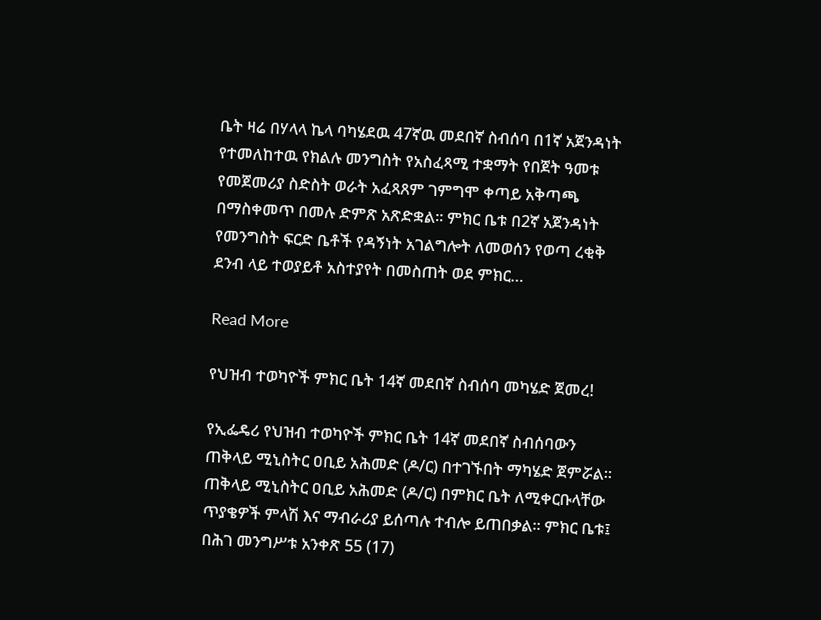ቤት ዛሬ በሃላላ ኬላ ባካሄደዉ 47ኛዉ መደበኛ ስብሰባ በ1ኛ አጀንዳነት የተመለከተዉ የክልሉ መንግስት የአስፈጻሚ ተቋማት የበጀት ዓመቱ የመጀመሪያ ስድስት ወራት አፈጻጸም ገምግሞ ቀጣይ አቅጣጫ በማስቀመጥ በመሉ ድምጽ አጽድቋል። ምክር ቤቱ በ2ኛ አጀንዳነት የመንግስት ፍርድ ቤቶች የዳኝነት አገልግሎት ለመወሰን የወጣ ረቂቅ ደንብ ላይ ተወያይቶ አስተያየት በመስጠት ወደ ምክር…

Read More

የህዝብ ተወካዮች ምክር ቤት 14ኛ መደበኛ ስብሰባ መካሄድ ጀመረ!

የኢፌዴሪ የህዝብ ተወካዮች ምክር ቤት 14ኛ መደበኛ ስብሰባውን ጠቅላይ ሚኒስትር ዐቢይ አሕመድ (ዶ/ር) በተገኙበት ማካሄድ ጀምሯል። ጠቅላይ ሚኒስትር ዐቢይ አሕመድ (ዶ/ር) በምክር ቤት ለሚቀርቡላቸው ጥያቄዎች ምላሽ እና ማብራሪያ ይሰጣሉ ተብሎ ይጠበቃል። ምክር ቤቱ፤ በሕገ መንግሥቱ አንቀጽ 55 (17)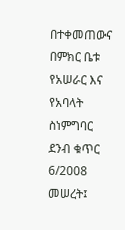በተቀመጠውና በምክር ቤቱ የአሠራር እና የአባላት ስነምግባር ደንብ ቁጥር 6/2008 መሠረት፤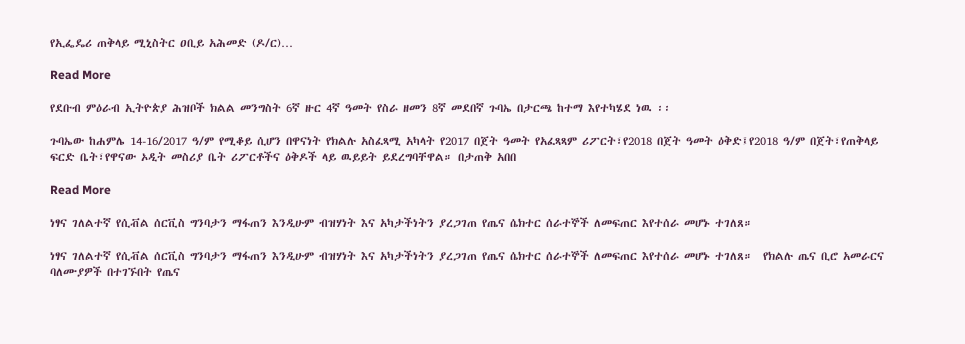የኢፌዴሪ ጠቅላይ ሚኒስትር ዐቢይ አሕመድ (ዶ/ር)…

Read More

የደቡብ ምዕራብ ኢትዮጵያ ሕዝቦች ክልል መንግስት 6ኛ ዙር 4ኛ ዓመት የስራ ዘመን 8ኛ መደበኛ ጉባኤ በታርጫ ከተማ እየተካሄደ ነዉ ፡፡

ጉባኤው ከሐምሌ 14-16/2017 ዓ/ም የሚቆይ ሲሆን በዋናነት የክልሉ አስፈጻሚ አካላት የ2017 በጀት ዓመት የአፈጻጻም ሪፖርት፣የ2018 በጀት ዓመት ዕቅድ፤የ2018 ዓ/ም በጀት፣የጠቅላይ ፍርድ ቤት፣የዋናው ኦዲት መስሪያ ቤት ሪፖርቶችና ዕቅዶች ላይ ዉይይት ይደረግባቸዋል። በታጠቅ አበበ

Read More

ነፃና ገለልተኛ የሲቭል ሰርቪስ ግንባታን ማፋጠን እንዲሁም ብዝሃነት እና አካታችነትን ያረጋገጠ የጤና ሴክተር ሰራተኞች ለመፍጠር እየተሰራ መሆኑ ተገለጸ።

ነፃና ገለልተኛ የሲቭል ሰርቪስ ግንባታን ማፋጠን እንዲሁም ብዝሃነት እና አካታችነትን ያረጋገጠ የጤና ሴክተር ሰራተኞች ለመፍጠር እየተሰራ መሆኑ ተገለጸ።  የክልሉ ጤና ቢሮ አመራርና ባለሙያዎች በተገኙበት የጤና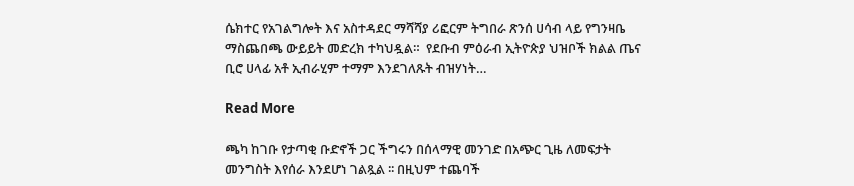ሴክተር የአገልግሎት እና አስተዳደር ማሻሻያ ሪፎርም ትግበራ ጽንሰ ሀሳብ ላይ የግንዛቤ ማስጨበጫ ውይይት መድረክ ተካህዷል።  የደቡብ ምዕራብ ኢትዮጵያ ህዝቦች ክልል ጤና ቢሮ ሀላፊ አቶ ኢብራሂም ተማም እንደገለጹት ብዝሃነት…

Read More

ጫካ ከገቡ የታጣቂ ቡድኖች ጋር ችግሩን በሰላማዊ መንገድ በአጭር ጊዜ ለመፍታት መንግስት እየሰራ እንደሆነ ገልጿል ፡፡ በዚህም ተጨባች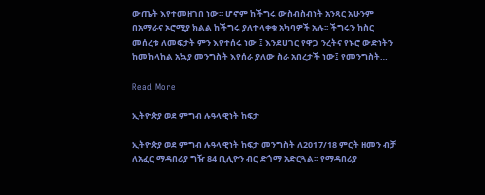ውጤት እየተመዘገበ ነው፡፡ ሆኖም ከችግሩ ውስብስብነት አንጻር አሁንም በአማራና ኦሮሚያ ክልል ከችግሩ ያለተላቀቁ አካባዎች አሉ፡፡ ችግሩን ከስር መሰረቱ ለመፍታት ምን እየተሰሩ ነው ፤ እንደሀገር የዋጋ ንረትና የኑሮ ውድነትን ከመከላከል አኳያ መንግስት እየሰራ ያለው ስራ አበረታች ነው፤ የመንግስት…

Read More

ኢትዮጵያ ወደ ምግብ ሉዓላዊነት ከፍታ

ኢትዮጵያ ወደ ምግብ ሉዓላዊነት ከፍታ መንግስት ለ2017/18 ምርት ዘመን ብቻ ለአፈር ማዳበሪያ ግዥ 84 ቢሊዮን ብር ድጎማ አድርጓል፡፡ የማዳበሪያ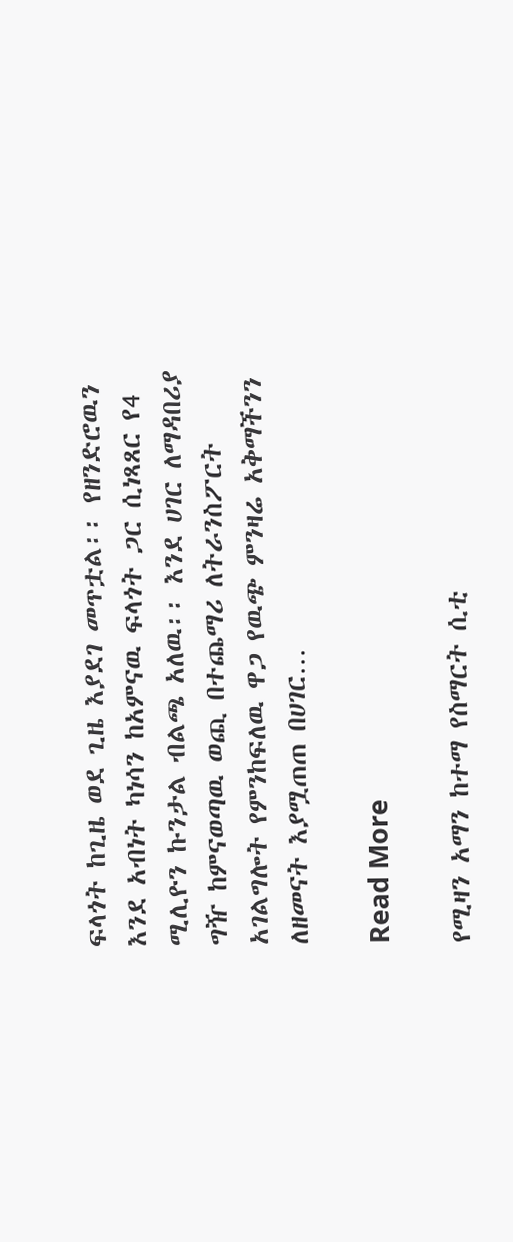ፍላጎት ከጊዜ ወደ ጊዜ እያደገ መጥቷል፡፡ የዘንድሮዉን እንደ አብነት ካነሳን ከአምናዉ ፍላጎት ጋር ሲነጻጸር የ4 ሚሊዮን ኩንታል ብልጫ አለዉ፡፡ እንደ ሀገር ለማዳበሪያ ግዥ ከምናወጣዉ ወጪ በተጨማሪ ለትራንስፖርት አገልግሎት የምንከፍለዉ ዋጋ የዉጭ ምንዛሬ አቅማችንን ለዘመናት እያሟጠጠ በሀገር…

Read More

የሚዛን አማን ከተማ የስማርት ሲቲ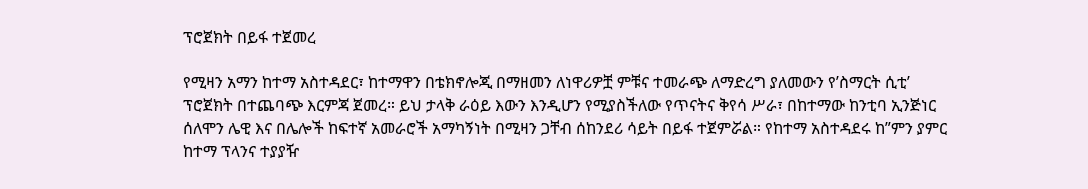ፕሮጀክት በይፋ ተጀመረ

የሚዛን አማን ከተማ አስተዳደር፣ ከተማዋን በቴክኖሎጂ በማዘመን ለነዋሪዎቿ ምቹና ተመራጭ ለማድረግ ያለመውን የ’ስማርት ሲቲ’ ፕሮጀክት በተጨባጭ እርምጃ ጀመረ። ይህ ታላቅ ራዕይ እውን እንዲሆን የሚያስችለው የጥናትና ቅየሳ ሥራ፣ በከተማው ከንቲባ ኢንጅነር ሰለሞን ሌዊ እና በሌሎች ከፍተኛ አመራሮች አማካኝነት በሚዛን ጋቸብ ሰከንደሪ ሳይት በይፋ ተጀምሯል። የከተማ አስተዳደሩ ከ”ምን ያምር ከተማ ፕላንና ተያያዥ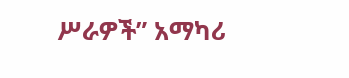ሥራዎች” አማካሪ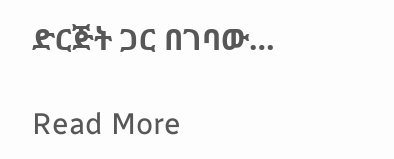ድርጅት ጋር በገባው…

Read More